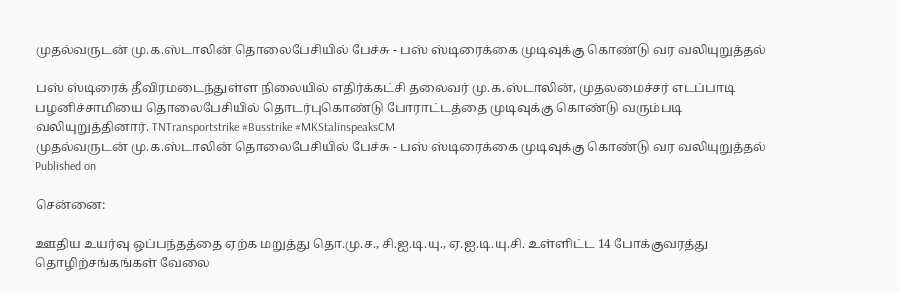முதல்வருடன் மு.க.ஸ்டாலின் தொலைபேசியில் பேச்சு - பஸ் ஸ்டிரைக்கை முடிவுக்கு கொண்டு வர வலியுறுத்தல்

பஸ் ஸ்டிரைக் தீவிரமடைந்துள்ள நிலையில் எதிர்க்கட்சி தலைவர் மு.க.ஸ்டாலின், முதலமைச்சர் எடப்பாடி பழனிச்சாமியை தொலைபேசியில் தொடர்புகொண்டு போராட்டத்தை முடிவுக்கு கொண்டு வரும்படி வலியுறுத்தினார். TNTransportstrike #Busstrike #MKStalinspeaksCM
முதல்வருடன் மு.க.ஸ்டாலின் தொலைபேசியில் பேச்சு - பஸ் ஸ்டிரைக்கை முடிவுக்கு கொண்டு வர வலியுறுத்தல்
Published on

சென்னை:

ஊதிய உயர்வு ஒப்பந்தத்தை ஏற்க மறுத்து தொ.மு.ச., சி.ஐ.டி.யு., ஏ.ஐ.டி.யு.சி. உள்ளிட்ட 14 போக்குவரத்து தொழிற்சங்கங்கள் வேலை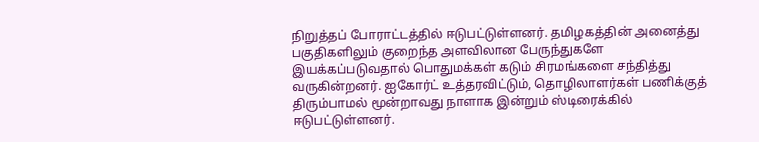நிறுத்தப் போராட்டத்தில் ஈடுபட்டுள்ளனர். தமிழகத்தின் அனைத்து பகுதிகளிலும் குறைந்த அளவிலான பேருந்துகளே இயக்கப்படுவதால் பொதுமக்கள் கடும் சிரமங்களை சந்தித்து வருகின்றனர். ஐகோர்ட் உத்தரவிட்டும், தொழிலாளர்கள் பணிக்குத் திரும்பாமல் மூன்றாவது நாளாக இன்றும் ஸ்டிரைக்கில் ஈடுபட்டுள்ளனர்.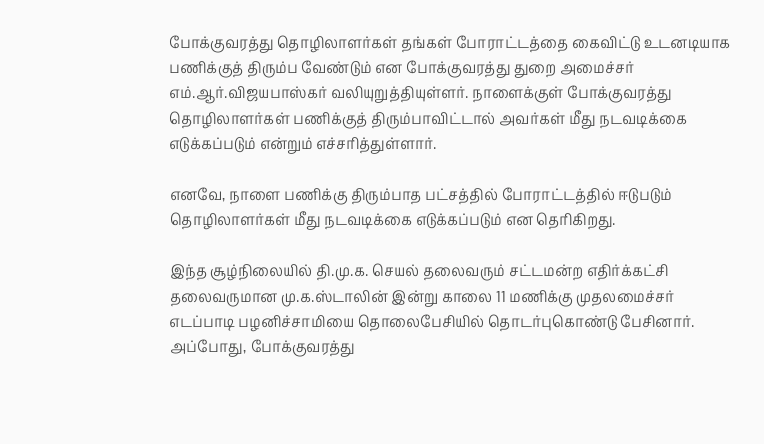போக்குவரத்து தொழிலாளர்கள் தங்கள் போராட்டத்தை கைவிட்டு உடனடியாக பணிக்குத் திரும்ப வேண்டும் என போக்குவரத்து துறை அமைச்சர் எம்.ஆர்.விஜயபாஸ்கர் வலியுறுத்தியுள்ளர். நாளைக்குள் போக்குவரத்து தொழிலாளர்கள் பணிக்குத் திரும்பாவிட்டால் அவர்கள் மீது நடவடிக்கை எடுக்கப்படும் என்றும் எச்சரித்துள்ளார்.

எனவே, நாளை பணிக்கு திரும்பாத பட்சத்தில் போராட்டத்தில் ஈடுபடும் தொழிலாளர்கள் மீது நடவடிக்கை எடுக்கப்படும் என தெரிகிறது.

இந்த சூழ்நிலையில் தி.மு.க. செயல் தலைவரும் சட்டமன்ற எதிர்க்கட்சி தலைவருமான மு.க.ஸ்டாலின் இன்று காலை 11 மணிக்கு முதலமைச்சர் எடப்பாடி பழனிச்சாமியை தொலைபேசியில் தொடர்புகொண்டு பேசினார்.  அப்போது, போக்குவரத்து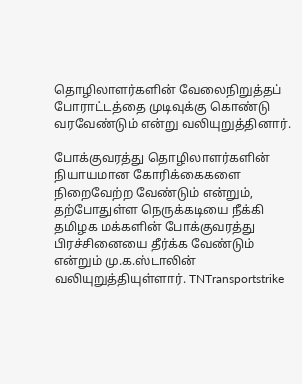தொழிலாளர்களின் வேலைநிறுத்தப் போராட்டத்தை முடிவுக்கு கொண்டு வரவேண்டும் என்று வலியுறுத்தினார்.

போக்குவரத்து தொழிலாளர்களின் நியாயமான கோரிக்கைகளை நிறைவேற்ற வேண்டும் என்றும், தற்போதுள்ள நெருக்கடியை நீக்கி தமிழக மக்களின் போக்குவரத்து பிரச்சினையை தீர்க்க வேண்டும் என்றும் மு.க.ஸ்டாலின் வலியுறுத்தியுள்ளார். TNTransportstrike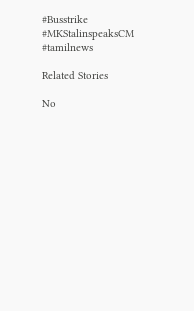#Busstrike #MKStalinspeaksCM #tamilnews

Related Stories

No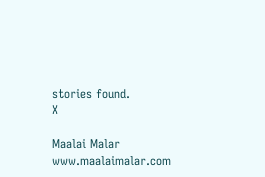stories found.
X

Maalai Malar
www.maalaimalar.com